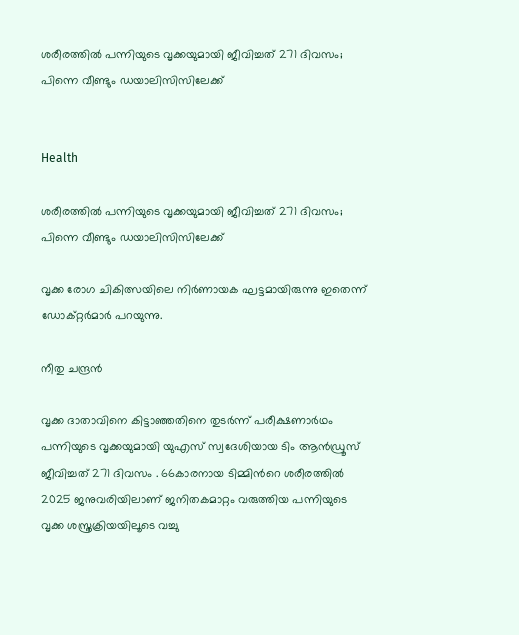ശരീരത്തിൽ പന്നിയുടെ വൃക്കയുമായി ജീവിച്ചത് 271 ദിവസം; പിന്നെ വീണ്ടും ഡയാലിസിസിലേക്ക്


Health

ശരീരത്തിൽ പന്നിയുടെ വൃക്കയുമായി ജീവിച്ചത് 271 ദിവസം; പിന്നെ വീണ്ടും ഡയാലിസിസിലേക്ക്

വൃക്ക രോഗ ചികിത്സയിലെ നിർണായക ഘട്ടമായിരുന്നു ഇതെന്ന് ഡോക്റ്റർമാർ പറയുന്നു.

നീതു ചന്ദ്രൻ

വൃക്ക ദാതാവിനെ കിട്ടാഞ്ഞതിനെ തുടർന്ന് പരീക്ഷണാർഥം പന്നിയുടെ വൃക്കയുമായി യുഎസ് സ്വദേശിയായ ടിം ആൻഡ്രൂസ് ജീവിച്ചത് 271 ദിവസം . 66കാരനായ ടിമ്മിന്‍റെ ശരീരത്തിൽ 2025 ജനുവരിയിലാണ് ജനിതകമാറ്റം വരുത്തിയ പന്നിയുടെ വൃക്ക ശസ്ത്രക്രിയയിലൂടെ വച്ചു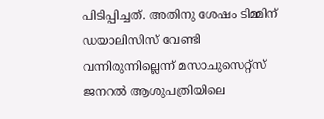പിടിപ്പിച്ചത്. അതിനു ശേഷം ടിമ്മിന് ഡയാലിസിസ് വേണ്ടി വന്നിരുന്നില്ലെന്ന് മസാചുസെറ്റ്സ് ജനറൽ ആശുപത്രിയിലെ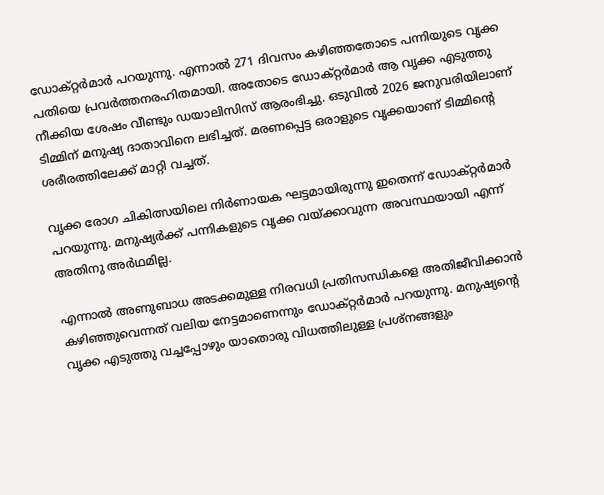ഡോക്റ്റർമാർ പറയുന്നു. എന്നാൽ 271 ദിവസം കഴിഞ്ഞതോടെ പന്നിയുടെ വൃക്ക പതിയെ പ്രവർത്തനരഹിതമായി. അതോടെ ഡോക്റ്റർമാർ ആ വൃക്ക എടുത്തു നീക്കിയ ശേഷം വീണ്ടും ഡയാലിസിസ് ആരംഭിച്ചു. ഒടുവിൽ 2026 ജനുവരിയിലാണ് ടിമ്മിന് മനുഷ്യ ദാതാവിനെ ലഭിച്ചത്. മരണപ്പെട്ട ഒരാളുടെ വൃക്കയാണ് ടിമ്മിന്‍റെ ശരീരത്തിലേക്ക് മാറ്റി വച്ചത്.

വൃക്ക രോഗ ചികിത്സയിലെ നിർണായക ഘട്ടമായിരുന്നു ഇതെന്ന് ഡോക്റ്റർമാർ പറയുന്നു. മനുഷ്യർക്ക് പന്നികളുടെ വൃക്ക വയ്ക്കാവുന്ന അവസ്ഥയായി എന്ന് അതിനു അർഥമില്ല.

എന്നാൽ അണുബാധ അടക്കമുള്ള നിരവധി പ്രതിസന്ധികളെ അതിജീവിക്കാൻ കഴിഞ്ഞുവെന്നത് വലിയ നേട്ടമാണെന്നും ഡോക്റ്റർമാർ പറയുന്നു. മനുഷ്യന്‍റെ വൃക്ക എടുത്തു വച്ചപ്പോഴും യാതൊരു വിധത്തിലുള്ള പ്രശ്നങ്ങളും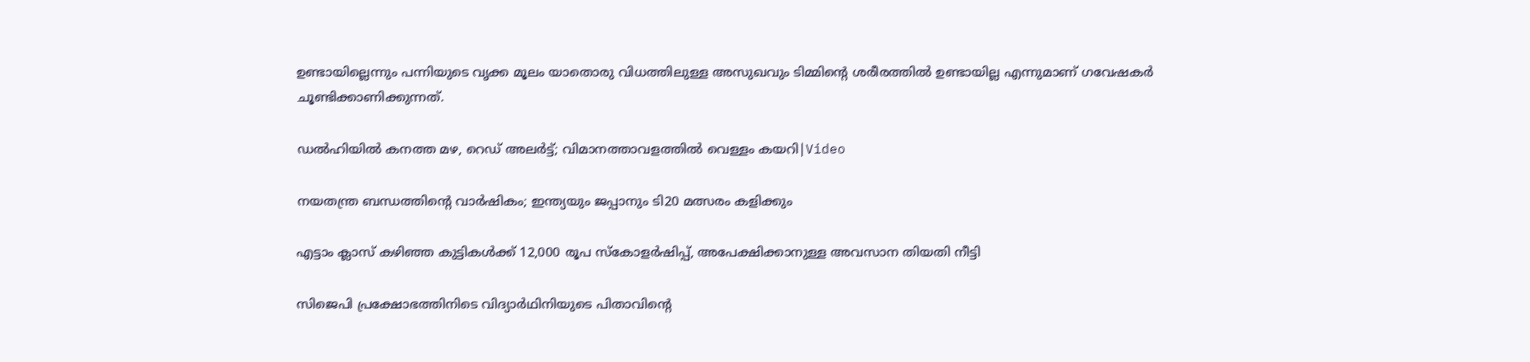ഉണ്ടായില്ലെന്നും പന്നിയുടെ വൃക്ക മൂലം യാതൊരു വിധത്തിലുള്ള അസുഖവും ടിമ്മിന്‍റെ ശരീരത്തിൽ ഉണ്ടായില്ല എന്നുമാണ് ഗവേഷകർ ചൂണ്ടിക്കാണിക്കുന്നത്.

ഡൽഹിയിൽ കനത്ത മഴ, റെഡ് അലർട്ട്; വിമാനത്താവളത്തിൽ വെള്ളം കയറി|Video

നയതന്ത്ര ബന്ധത്തിന്‍റെ വാർഷികം; ഇന്ത‍്യയും ജപ്പാനും ടി20 മത്സരം കളിക്കും

എട്ടാം ക്ലാസ് കഴിഞ്ഞ കുട്ടികൾക്ക് 12,000 രൂപ സ്കോളർഷിപ്പ്, അപേക്ഷിക്കാനുള്ള അവസാന തിയതി നീട്ടി

സിജെപി പ്രക്ഷോഭത്തിനിടെ വിദ‍്യാർഥിനിയുടെ പിതാവിന്‍റെ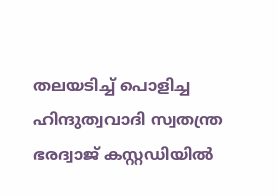തലയടിച്ച് പൊളിച്ച ഹിന്ദുത്വവാദി സ്വതന്ത്ര ഭരദ്വാജ് കസ്റ്റഡിയിൽ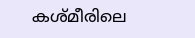കശ്മീരിലെ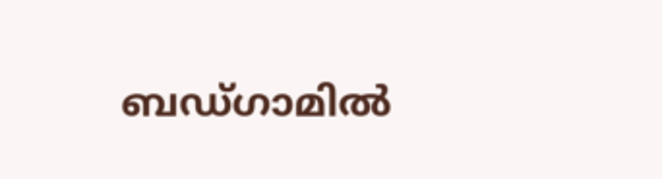ബഡ്ഗാമിൽ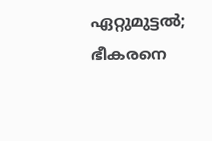ഏറ്റുമുട്ടൽ; ഭീകരനെ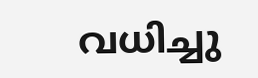വധിച്ചു